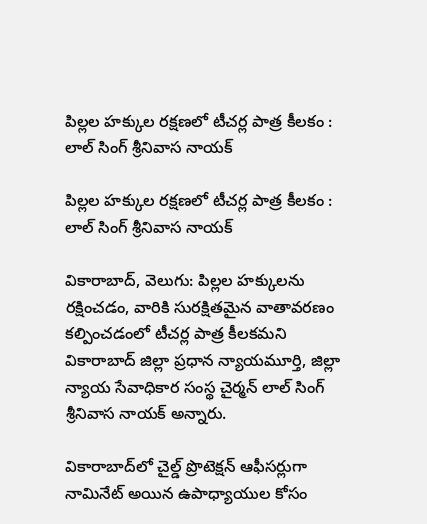పిల్లల హక్కుల రక్షణలో టీచర్ల పాత్ర కీలకం : లాల్ సింగ్ శ్రీనివాస నాయక్

పిల్లల హక్కుల రక్షణలో టీచర్ల పాత్ర కీలకం :  లాల్ సింగ్ శ్రీనివాస నాయక్

వికారాబాద్, వెలుగు: పిల్లల హక్కులను రక్షించడం, వారికి సురక్షితమైన వాతావరణం కల్పించడంలో టీచర్ల పాత్ర కీలకమని వికారాబాద్ జిల్లా ప్రధాన న్యాయమూర్తి, జిల్లా న్యాయ సేవాధికార సంస్థ చైర్మన్ లాల్ సింగ్ శ్రీనివాస నాయక్ అన్నారు.

వికారాబాద్‌‌లో చైల్డ్ ప్రొటెక్షన్ ఆఫీసర్లుగా నామినేట్ అయిన ఉపాధ్యాయుల కోసం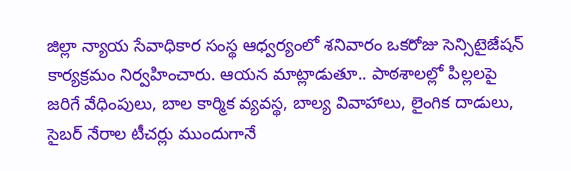జిల్లా న్యాయ సేవాధికార సంస్థ ఆధ్వర్యంలో శనివారం ఒకరోజు సెన్సిటైజేషన్ కార్యక్రమం నిర్వహించారు. ఆయన మాట్లాడుతూ.. పాఠశాలల్లో పిల్లలపై జరిగే వేధింపులు, బాల కార్మిక వ్యవస్థ, బాల్య వివాహాలు, లైంగిక దాడులు, సైబర్ నేరాల టీచర్లు ముందుగానే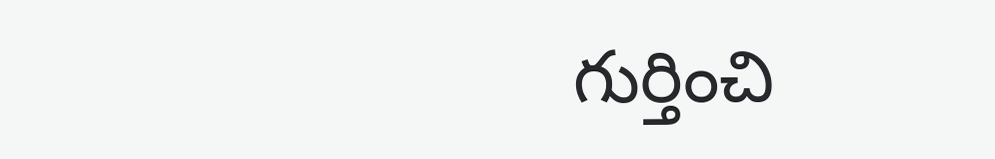గుర్తించి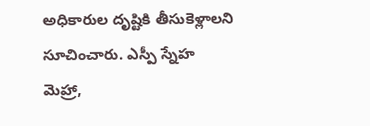అధికారుల దృష్టికి తీసుకెళ్లాలని సూచించారు. ఎస్పీ స్నేహ మెహ్రా,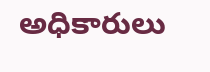అధికారులు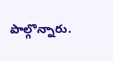పాల్గొన్నారు.